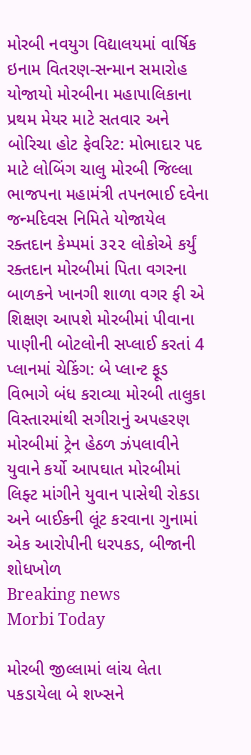મોરબી નવયુગ વિદ્યાલયમાં વાર્ષિક ઇનામ વિતરણ-સન્માન સમારોહ યોજાયો મોરબીના મહાપાલિકાના પ્રથમ મેયર માટે સતવાર અને બોરિચા હોટ ફેવરિટ: મોભાદાર પદ માટે લોબિંગ ચાલુ મોરબી જિલ્લા ભાજપના મહામંત્રી તપનભાઈ દવેના જન્મદિવસ નિમિતે યોજાયેલ રક્તદાન કેમ્પમાં ૩૨૨ લોકોએ કર્યું રક્તદાન મોરબીમાં પિતા વગરના બાળકને ખાનગી શાળા વગર ફી એ શિક્ષણ આપશે મોરબીમાં પીવાના પાણીની બોટલોની સપ્લાઈ કરતાં 4 પ્લાનમાં ચેકિંગ: બે પ્લાન્ટ ફૂડ વિભાગે બંધ કરાવ્યા મોરબી તાલુકા વિસ્તારમાંથી સગીરાનું અપહરણ મોરબીમાં ટ્રેન હેઠળ ઝંપલાવીને યુવાને કર્યો આપઘાત મોરબીમાં લિફ્ટ માંગીને યુવાન પાસેથી રોકડા અને બાઈકની લૂંટ કરવાના ગુનામાં એક આરોપીની ધરપકડ, બીજાની શોધખોળ
Breaking news
Morbi Today

મોરબી જીલ્લામાં લાંચ લેતા પકડાયેલા બે શખ્સને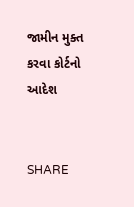જામીન મુક્ત કરવા કોર્ટનો આદેશ


SHARE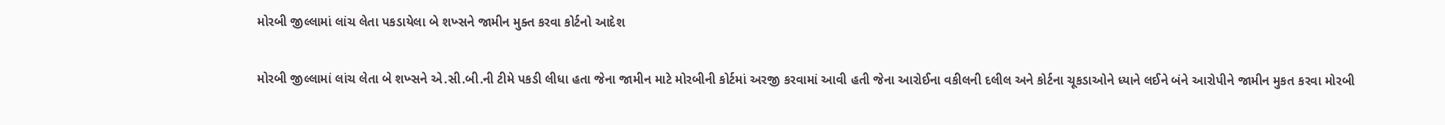મોરબી જીલ્લામાં લાંચ લેતા પકડાયેલા બે શખ્સને જામીન મુક્ત કરવા કોર્ટનો આદેશ

મોરબી જીલ્લામાં લાંચ લેતા બે શખ્સને એ.સી.બી.ની ટીમે પકડી લીધા હતા જેના જામીન માટે મોરબીની કોર્ટમાં અરજી કરવામાં આવી હતી જેના આરોઈના વકીલની દલીલ અને કોર્ટના ચૂકડાઓને ધ્યાને લઈને બંને આરોપીને જામીન મુકત કરવા મોરબી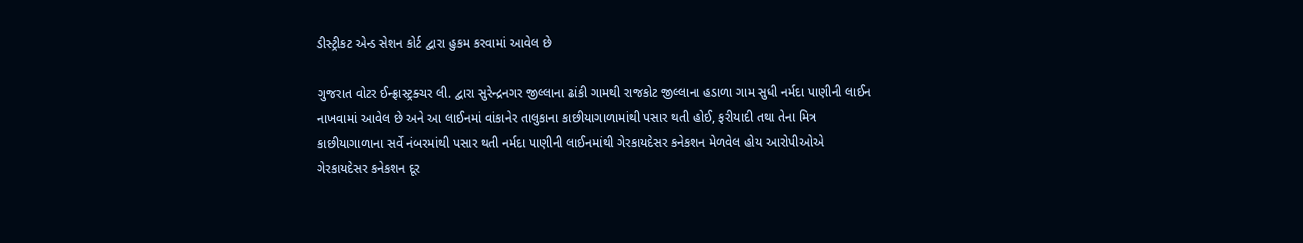ડીસ્ટ્રીકટ એન્ડ સેશન કોર્ટ દ્વારા હુકમ કરવામાં આવેલ છે

ગુજરાત વોટર ઈન્ફ્રાસ્ટ્રક્ચર લી. દ્વારા સુરેન્દ્રનગર જીલ્લાના ઢાંકી ગામથી રાજકોટ જીલ્લાના હડાળા ગામ સુધી નર્મદા પાણીની લાઈન નાખવામાં આવેલ છે અને આ લાઈનમાં વાંકાનેર તાલુકાના કાછીયાગાળામાંથી પસાર થતી હોઈ, ફરીયાદી તથા તેના મિત્ર કાછીયાગાળાના સર્વે નંબરમાંથી પસાર થતી નર્મદા પાણીની લાઈનમાંથી ગેરકાયદેસર કનેકશન મેળવેલ હોય આરોપીઓએ ગેરકાયદેસર કનેકશન દૂર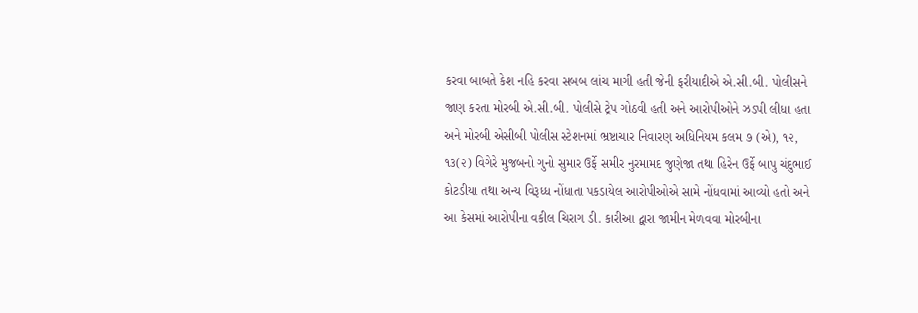કરવા બાબતે કેશ નહિ કરવા સબબ લાંચ માગી હતી જેની ફરીયાદીએ એ.સી.બી. પોલીસને જાણ કરતા મોરબી એ.સી.બી. પોલીસે ટ્રેપ ગોઠવી હતી અને આરોપીઓને ઝડપી લીધા હતા અને મોરબી એસીબી પોલીસ સ્ટેશનમાં ભ્રષ્ટાચાર નિવારણ અધિનિયમ કલમ ૭ (એ), ૧૨, ૧૩(૨) વિગેરે મુજબનો ગુનો સુમાર ઉર્ફે સમીર નુરમામદ જુણેજા તથા હિરેન ઉર્ફે બાપુ ચંદુભાઈ કોટડીયા તથા અન્ય વિરૂધ્ધ નોંધાતા પકડાયેલ આરોપીઓએ સામે નોંધવામાં આવ્યો હતો અને આ કેસમાં આરોપીના વકીલ ચિરાગ ડી. કારીઆ દ્વારા જામીન મેળવવા મોરબીના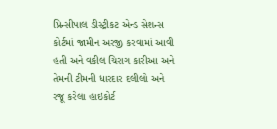પ્રિન્સીપાલ ડીસ્ટ્રીકટ એન્ડ સેશન્સ કોર્ટમાં જામીન અરજી કરવામાં આવી હતી અને વકીલ ચિરાગ કારીઆ અને તેમની ટીમની ધારદાર દલીલો અને રજૂ કરેલા હાઇકોર્ટ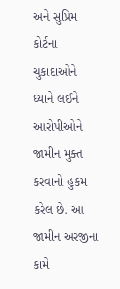અને સુપ્રિમ કોર્ટના ચુકાદાઓને ધ્યાને લઈને આરોપીઓને જામીન મુક્ત કરવાનો હુકમ કરેલ છે. આ જામીન અરજીના કામે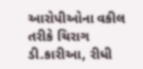આરોપીઓના વકીલ તરીકે ચિરાગ ડી.કારીઆ, રીધી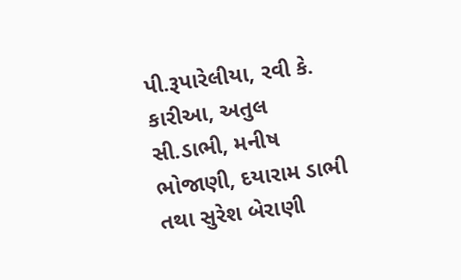પી.રૂપારેલીયા, રવી કે. કારીઆ, અતુલ સી.ડાભી, મનીષ ભોજાણી, દયારામ ડાભી તથા સુરેશ બેરાણી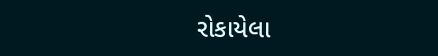રોકાયેલા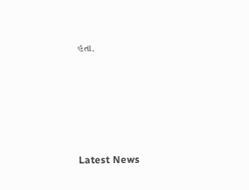હતા.






Latest News